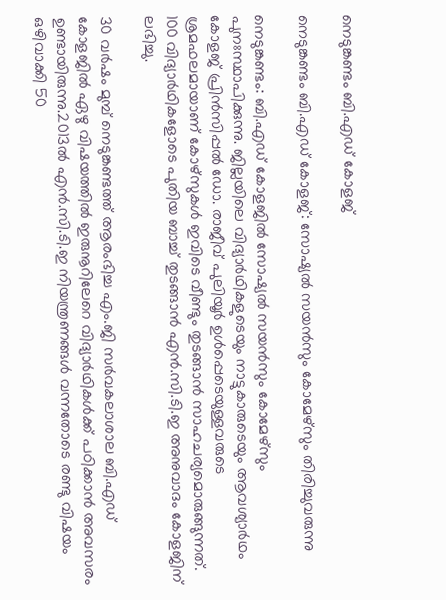നെടുങ്കണ്ടം ബി.എഡ് കോളജ്

നെടുങ്കണ്ടം ബി.എഡ് കോളജ്: സോഷ്യൽ സയൻസും കോമേഴ്സും തിരിച്ചുവരുന്നു

നെടുങ്കണ്ടം: ബി.എഡ് കോളജിൽ സോഷ്യൽ സയൻസും കോമേഴ്സും പുനഃസ്ഥാപിക്കുന്നു. ജില്ലയിലെ വിദ്യാർഥികളുടെയും നാട്ടുകാരുടെയും ആവശ്യാർഥം കോളജ് പ്രിൻസിപ്പൽ ഡോ. രാജീവ് പുലിയൂർ ഉൾപ്പെടെയുള്ളവരുടെ ശ്രമഫലമായാണ് കോഴ്സുകൾ ഇവിടെ വീണ്ടും തുടങ്ങാൻ സാഹചര്യമൊരുങ്ങുന്നത്. 100 വിദ്യാർഥികളോടെ പുതിയ ബാച്ച് തുടങ്ങാൻ എൻ.സി.ടി.ഇ അനുവാദം കോളജിന് ലഭിച്ചു.

30 വർഷം മുമ്പ് നെടുങ്കണ്ടത്ത് ആരംഭിച്ച എം.ജി സർവകലാശാല ബി.എഡ് കോളജിൽ ഏഴു വിഷയത്തിൽ ഇരുനൂറിലേറെ വിദ്യാർഥികൾക്ക് പഠിക്കാൻ അവസരം ഉണ്ടായിരുന്നു.2013ൽ എൻ.സി.ടി.ഇ നിയന്ത്രണങ്ങൾ വന്നതോടെ രണ്ടു വിഷയം ഒഴിവാക്കി 50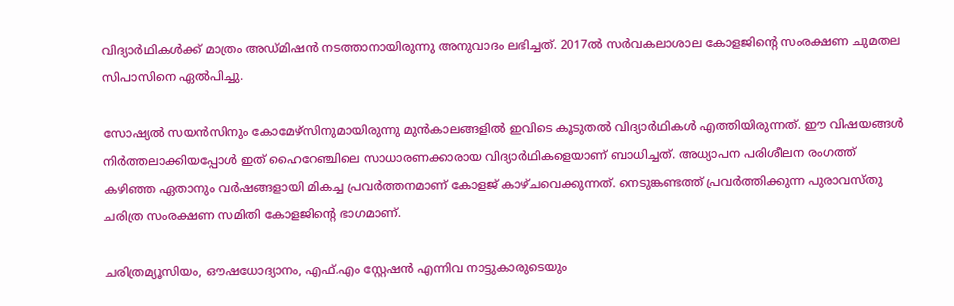വിദ്യാർഥികൾക്ക് മാത്രം അഡ്മിഷൻ നടത്താനായിരുന്നു അനുവാദം ലഭിച്ചത്. 2017ൽ സർവകലാശാല കോളജിന്‍റെ സംരക്ഷണ ചുമതല സിപാസിനെ ഏൽപിച്ചു.

സോഷ്യൽ സയൻസിനും കോമേഴ്സിനുമായിരുന്നു മുൻകാലങ്ങളിൽ ഇവിടെ കൂടുതൽ വിദ്യാർഥികൾ എത്തിയിരുന്നത്. ഈ വിഷയങ്ങൾ നിർത്തലാക്കിയപ്പോൾ ഇത് ഹൈറേഞ്ചിലെ സാധാരണക്കാരായ വിദ്യാർഥികളെയാണ് ബാധിച്ചത്‌. അധ്യാപന പരിശീലന രംഗത്ത് കഴിഞ്ഞ ഏതാനും വർഷങ്ങളായി മികച്ച പ്രവർത്തനമാണ് കോളജ് കാഴ്ചവെക്കുന്നത്. നെടുങ്കണ്ടത്ത് പ്രവർത്തിക്കുന്ന പുരാവസ്തു ചരിത്ര സംരക്ഷണ സമിതി കോളജിന്‍റെ ഭാഗമാണ്.

ചരിത്രമ്യൂസിയം, ഔഷധോദ്യാനം, എഫ്.എം സ്റ്റേഷൻ എന്നിവ നാട്ടുകാരുടെയും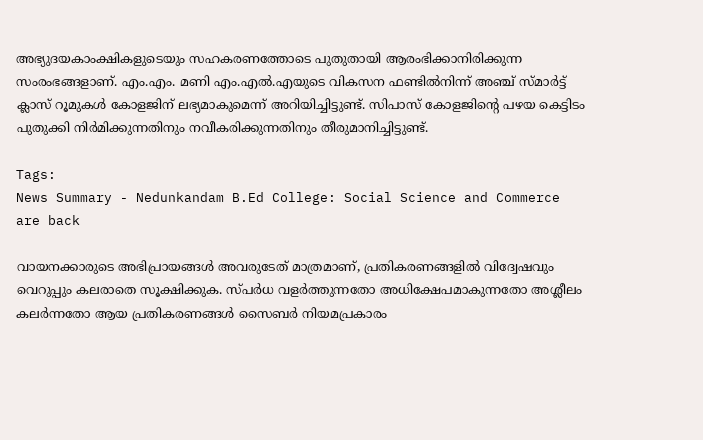അഭ്യുദയകാംക്ഷികളുടെയും സഹകരണത്തോടെ പുതുതായി ആരംഭിക്കാനിരിക്കുന്ന സംരംഭങ്ങളാണ്. എം.എം. മണി എം.എൽ.എയുടെ വികസന ഫണ്ടിൽനിന്ന് അഞ്ച് സ്മാർട്ട് ക്ലാസ് റൂമുകൾ കോളജിന് ലഭ്യമാകുമെന്ന് അറിയിച്ചിട്ടുണ്ട്. സിപാസ് കോളജിന്‍റെ പഴയ കെട്ടിടം പുതുക്കി നിർമിക്കുന്നതിനും നവീകരിക്കുന്നതിനും തീരുമാനിച്ചിട്ടുണ്ട്.

Tags:
News Summary - Nedunkandam B.Ed College: Social Science and Commerce are back

വായനക്കാരുടെ അഭിപ്രായങ്ങള്‍ അവരുടേത് മാത്രമാണ്, പ്രതികരണങ്ങളിൽ വിദ്വേഷവും വെറുപ്പും കലരാതെ സൂക്ഷിക്കുക. സ്പർധ വളർത്തുന്നതോ അധിക്ഷേപമാകുന്നതോ അശ്ലീലം കലർന്നതോ ആയ പ്രതികരണങ്ങൾ സൈബർ നിയമപ്രകാരം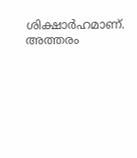ശിക്ഷാർഹമാണ്. അത്തരം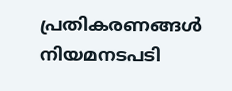പ്രതികരണങ്ങൾ നിയമനടപടി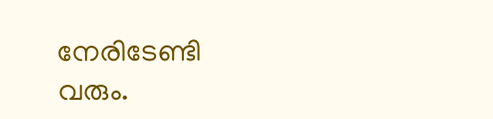നേരിടേണ്ടി വരും.